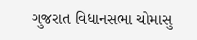ગુજરાત વિધાનસભા ચોમાસુ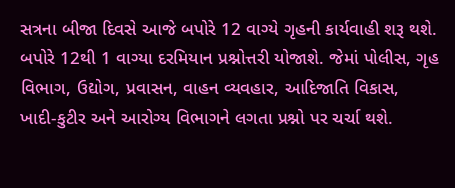સત્રના બીજા દિવસે આજે બપોરે 12 વાગ્યે ગૃહની કાર્યવાહી શરૂ થશે. બપોરે 12થી 1 વાગ્યા દરમિયાન પ્રશ્નોત્તરી યોજાશે. જેમાં પોલીસ, ગૃહ વિભાગ, ઉદ્યોગ, પ્રવાસન, વાહન વ્યવહાર, આદિજાતિ વિકાસ, ખાદી-કુટીર અને આરોગ્ય વિભાગને લગતા પ્રશ્નો પર ચર્ચા થશે.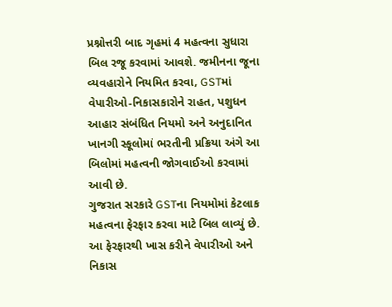પ્રશ્નોત્તરી બાદ ગૃહમાં 4 મહત્વના સુધારા બિલ રજૂ કરવામાં આવશે. જમીનના જૂના વ્યવહારોને નિયમિત કરવા, GSTમાં વેપારીઓ-નિકાસકારોને રાહત, પશુધન આહાર સંબંધિત નિયમો અને અનુદાનિત ખાનગી સ્કૂલોમાં ભરતીની પ્રક્રિયા અંગે આ બિલોમાં મહત્વની જોગવાઈઓ કરવામાં આવી છે.
ગુજરાત સરકારે GSTના નિયમોમાં કેટલાક મહત્વના ફેરફાર કરવા માટે બિલ લાવ્યું છે. આ ફેરફારથી ખાસ કરીને વેપારીઓ અને નિકાસ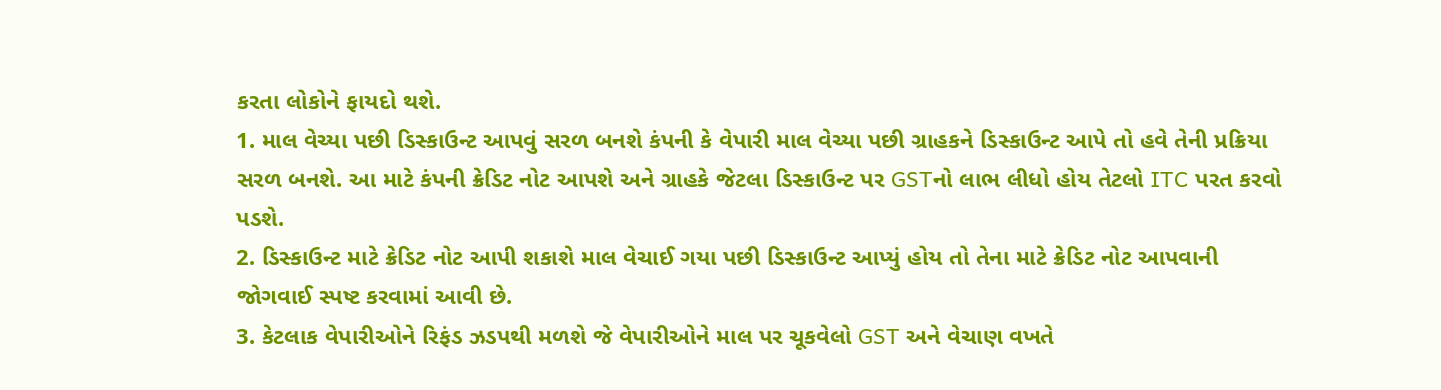કરતા લોકોને ફાયદો થશે.
1. માલ વેચ્યા પછી ડિસ્કાઉન્ટ આપવું સરળ બનશે કંપની કે વેપારી માલ વેચ્યા પછી ગ્રાહકને ડિસ્કાઉન્ટ આપે તો હવે તેની પ્રક્રિયા સરળ બનશે. આ માટે કંપની ક્રેડિટ નોટ આપશે અને ગ્રાહકે જેટલા ડિસ્કાઉન્ટ પર GSTનો લાભ લીધો હોય તેટલો ITC પરત કરવો પડશે.
2. ડિસ્કાઉન્ટ માટે ક્રેડિટ નોટ આપી શકાશે માલ વેચાઈ ગયા પછી ડિસ્કાઉન્ટ આપ્યું હોય તો તેના માટે ક્રેડિટ નોટ આપવાની જોગવાઈ સ્પષ્ટ કરવામાં આવી છે.
3. કેટલાક વેપારીઓને રિફંડ ઝડપથી મળશે જે વેપારીઓને માલ પર ચૂકવેલો GST અને વેચાણ વખતે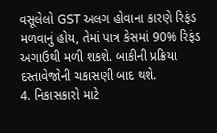વસૂલેલો GST અલગ હોવાના કારણે રિફંડ મળવાનું હોય, તેમાં પાત્ર કેસમાં 90% રિફંડ અગાઉથી મળી શકશે. બાકીની પ્રક્રિયા દસ્તાવેજોની ચકાસણી બાદ થશે.
4. નિકાસકારો માટે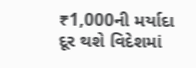₹1,000ની મર્યાદા દૂર થશે વિદેશમાં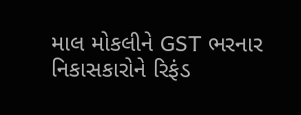માલ મોકલીને GST ભરનાર નિકાસકારોને રિફંડ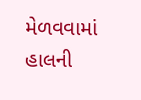મેળવવામાં હાલની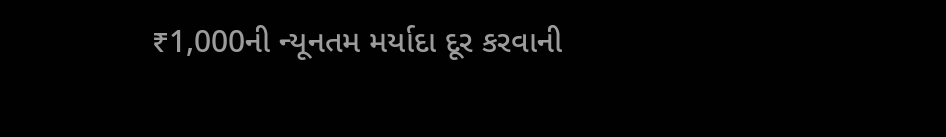₹1,000ની ન્યૂનતમ મર્યાદા દૂર કરવાની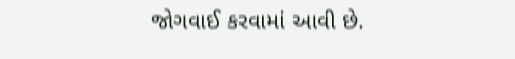જોગવાઈ કરવામાં આવી છે.